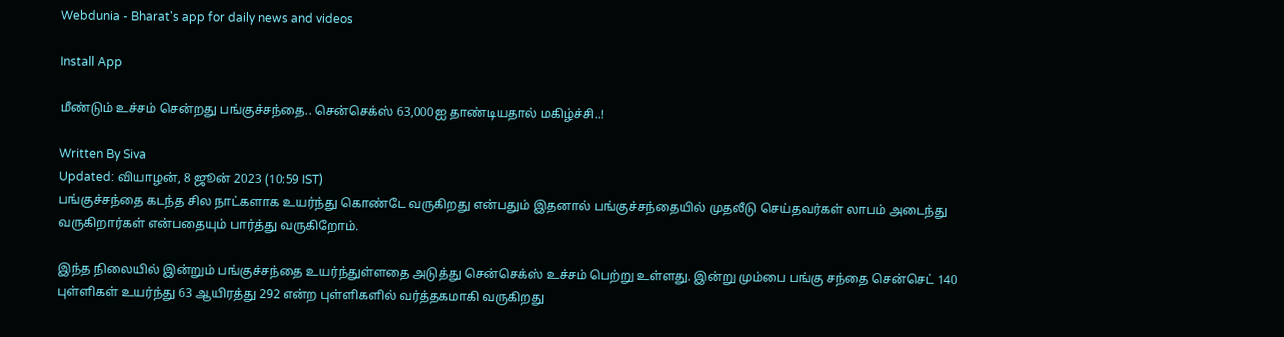Webdunia - Bharat's app for daily news and videos

Install App

மீண்டும் உச்சம் சென்றது பங்குச்சந்தை.. சென்செக்ஸ் 63,000ஐ தாண்டியதால் மகிழ்ச்சி..!

Written By Siva
Updated: வியாழன், 8 ஜூன் 2023 (10:59 IST)
பங்குச்சந்தை கடந்த சில நாட்களாக உயர்ந்து கொண்டே வருகிறது என்பதும் இதனால் பங்குச்சந்தையில் முதலீடு செய்தவர்கள் லாபம் அடைந்து வருகிறார்கள் என்பதையும் பார்த்து வருகிறோம்.

இந்த நிலையில் இன்றும் பங்குச்சந்தை உயர்ந்துள்ளதை அடுத்து சென்செக்ஸ் உச்சம் பெற்று உள்ளது. இன்று மும்பை பங்கு சந்தை சென்செட் 140 புள்ளிகள் உயர்ந்து 63 ஆயிரத்து 292 என்ற புள்ளிகளில் வர்த்தகமாகி வருகிறது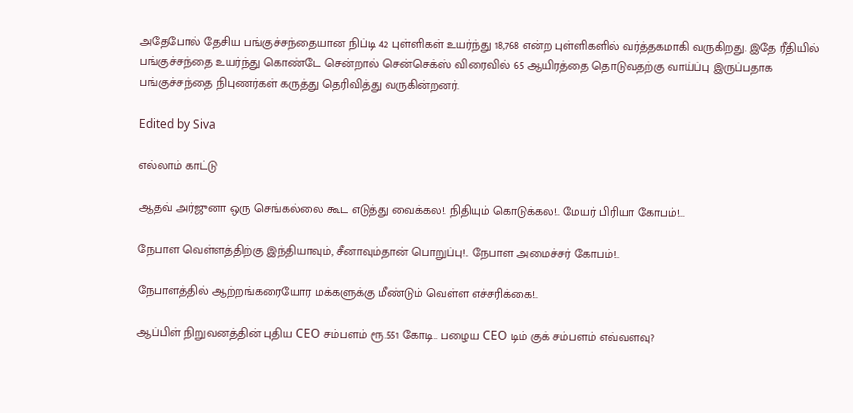அதேபோல் தேசிய பங்குச்சந்தையான நிப்டி 42 புள்ளிகள் உயர்ந்து 18,768 என்ற புள்ளிகளில் வர்த்தகமாகி வருகிறது. இதே ரீதியில் பங்குச்சந்தை உயர்ந்து கொண்டே சென்றால் சென்செக்ஸ் விரைவில் 65 ஆயிரத்தை தொடுவதற்கு வாய்ப்பு இருப்பதாக பங்குச்சந்தை நிபுணர்கள் கருத்து தெரிவித்து வருகின்றனர்.

Edited by Siva

எல்லாம் காட்டு

ஆதவ் அர்ஜுனா ஒரு செங்கல்லை கூட எடுத்து வைக்கல!. நிதியும் கொடுக்கல!.. மேயர் பிரியா கோபம்!...

நேபாள வெள்ளத்திற்கு இந்தியாவும், சீனாவும்தான் பொறுப்பு!.. நேபாள அமைச்சர் கோபம்!..

நேபாளத்தில் ஆற்றங்கரையோர மக்களுக்கு மீண்டும் வெள்ள எச்சரிக்கை!..

ஆப்பிள் நிறுவனத்தின் புதிய CEO சம்பளம் ரூ.551 கோடி.. பழைய CEO டிம் குக் சம்பளம் எவ்வளவு?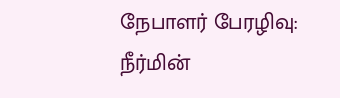நேபாளர் பேரழிவு: நீர்மின்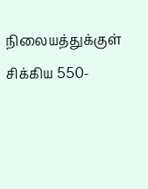நிலையத்துக்குள் சிக்கிய 550-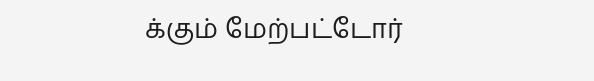க்கும் மேற்பட்டோர்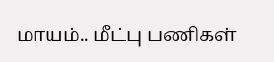மாயம்.. மீட்பு பணிகள்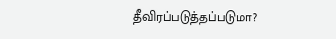தீவிரப்படுத்தப்படுமா?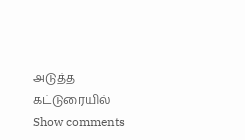அடுத்த கட்டுரையில்
Show comments